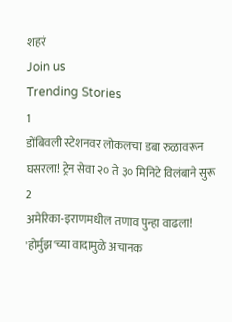शहरं
Join us
Trending Stories
1
डोंबिवली स्टेशनवर लोकलचा डबा रुळावरून घसरला! ट्रेन सेवा २० ते ३० मिनिटे विलंबाने सुरू
2
अमेरिका-इराणमधील तणाव पुन्हा वाढला! 'होर्मुझ'च्या वादामुळे अचानक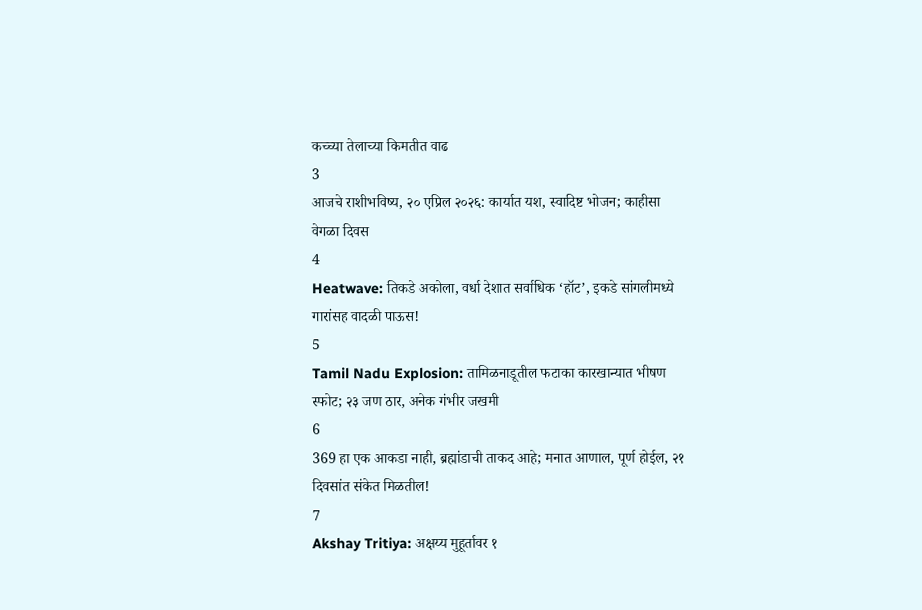कच्च्या तेलाच्या किमतीत वाढ
3
आजचे राशीभविष्य, २० एप्रिल २०२६: कार्यात यश, स्वादिष्ट भोजन; काहीसा वेगळा दिवस
4
Heatwave: तिकडे अकोला, वर्धा देशात सर्वाधिक ‘हॉट’, इकडे सांगलीमध्ये गारांसह वादळी पाऊस!
5
Tamil Nadu Explosion: तामिळनाडूतील फटाका कारखान्यात भीषण स्फोट; २३ जण ठार, अनेक गंभीर जखमी
6
369 हा एक आकडा नाही, ब्रह्मांडाची ताकद आहे; मनात आणाल, पूर्ण होईल, २१ दिवसांत संकेत मिळतील!
7
Akshay Tritiya: अक्षय्य मुहूर्तावर १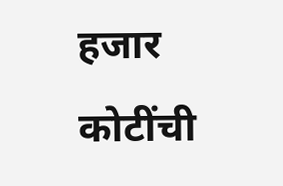हजार कोटींची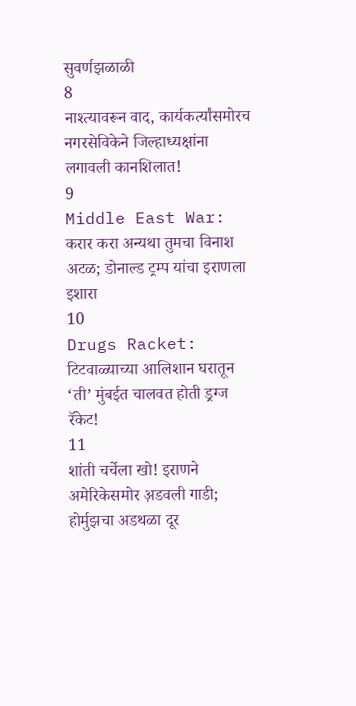सुवर्णझळाळी
8
नाश्त्यावरून वाद, कार्यकर्त्यांसमोरच नगरसेविकेने जिल्हाध्यक्षांना लगावली कानशिलात!
9
Middle East War: करार करा अन्यथा तुमचा विनाश अटळ; डोनाल्ड ट्रम्प यांचा इराणला इशारा
10
Drugs Racket: टिटवाळ्याच्या आलिशान घरातून ‘ती’ मुंबईत चालवत होती ड्रग्ज रॅकेट!
11
शांती चर्चेला खो! इराणने अमेरिकेसमोर अ़डवली गाडी; होर्मुझचा अडथळा दूर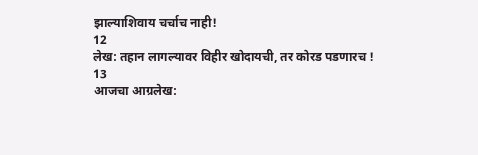झाल्याशिवाय चर्चाच नाही!
12
लेख: तहान लागल्यावर विहीर खोदायची, तर कोरड पडणारच !
13
आजचा आग्रलेख: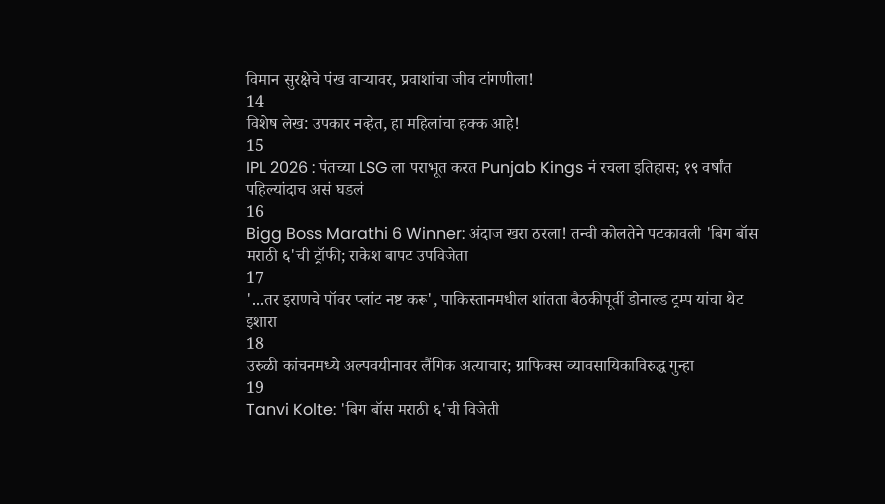विमान सुरक्षेचे पंख वाऱ्यावर, प्रवाशांचा जीव टांगणीला!
14
विशेष लेख: उपकार नव्हेत, हा महिलांचा हक्क आहे!
15
IPL 2026 : पंतच्या LSG ला पराभूत करत Punjab Kings नं रचला इतिहास; १९ वर्षांत पहिल्यांदाच असं घडलं
16
Bigg Boss Marathi 6 Winner: अंदाज खरा ठरला! तन्वी कोलतेने पटकावली 'बिग बॉस मराठी ६'ची ट्रॉफी; राकेश बापट उपविजेता
17
'...तर इराणचे पॉवर प्लांट नष्ट करू', पाकिस्तानमधील शांतता बैठकीपूर्वी डोनाल्ड ट्रम्प यांचा थेट इशारा
18
उरुळी कांचनमध्ये अल्पवयीनावर लैंगिक अत्याचार; ग्राफिक्स व्यावसायिकाविरुद्ध गुन्हा
19
Tanvi Kolte: 'बिग बॉस मराठी ६'ची विजेती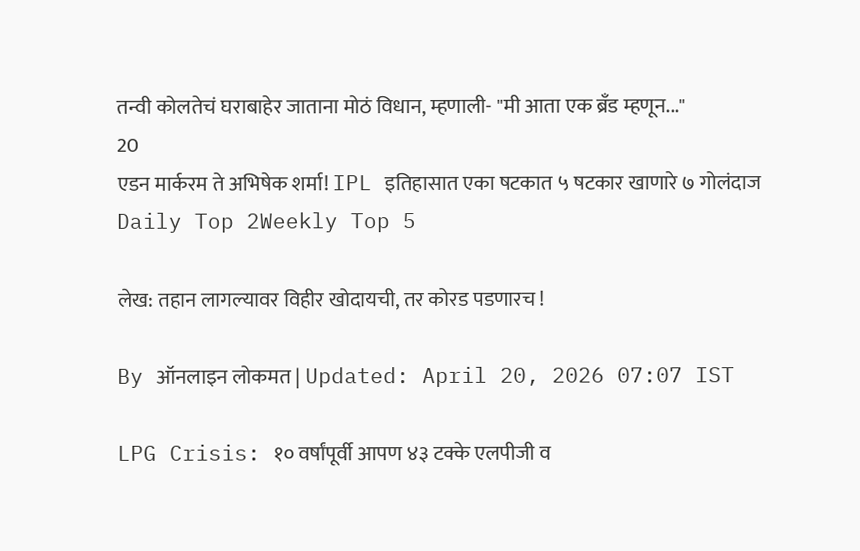तन्वी कोलतेचं घराबाहेर जाताना मोठं विधान, म्हणाली- "मी आता एक ब्रँड म्हणून..."
20
एडन मार्करम ते अभिषेक शर्मा! IPL इतिहासात एका षटकात ५ षटकार खाणारे ७ गोलंदाज
Daily Top 2Weekly Top 5

लेख: तहान लागल्यावर विहीर खोदायची, तर कोरड पडणारच !

By ऑनलाइन लोकमत | Updated: April 20, 2026 07:07 IST

LPG Crisis: १० वर्षांपूर्वी आपण ४३ टक्के एलपीजी व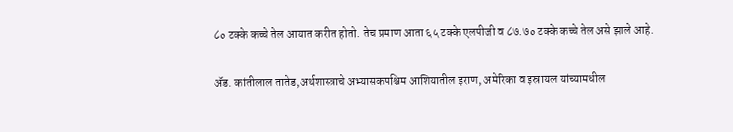८० टक्के कच्चे तेल आयात करीत होतो. तेच प्रमाण आता ६५ टक्के एलपीजी व ८७.७० टक्के कच्चे तेल असे झाले आहे.

ॲड. कांतीलाल तातेड,अर्थशास्त्राचे अभ्यासकपश्चिम आशियातील इराण, अमेरिका व इस्रायल यांच्यामधील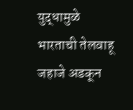युद्धामुळे भारताची तेलवाहू जहाजे अडकून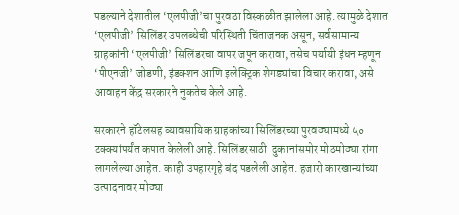पडल्याने देशातील ‘एलपीजी’चा पुरवठा विस्कळीत झालेला आहे. त्यामुळे देशात ‘एलपीजी’ सिलिंडर उपलब्धेची परिस्थिती चिंताजनक असून, सर्वसामान्य ग्राहकांनी ‘एलपीजी’ सिलिंडरचा वापर जपून करावा, तसेच पर्यायी इंधन म्हणून ‘पीएनजी’ जोडणी, इंडक्शन आणि इलेक्ट्रिक शेगड्यांचा विचार करावा, असे आवाहन केंद्र सरकारने नुकतेच केले आहे.

सरकारने हॉटेलसह व्यावसायिक ग्राहकांच्या सिलिंडरच्या पुरवठ्यामध्ये ५० टक्क्यांपर्यंत कपात केलेली आहे. सिलिंडरसाठी  दुकानांसमोर मोठमोठ्या रांगा लागलेल्या आहेत. काही उपहारगृहे बंद पडलेली आहेत. हजारो कारखान्यांच्या उत्पादनावर मोठ्या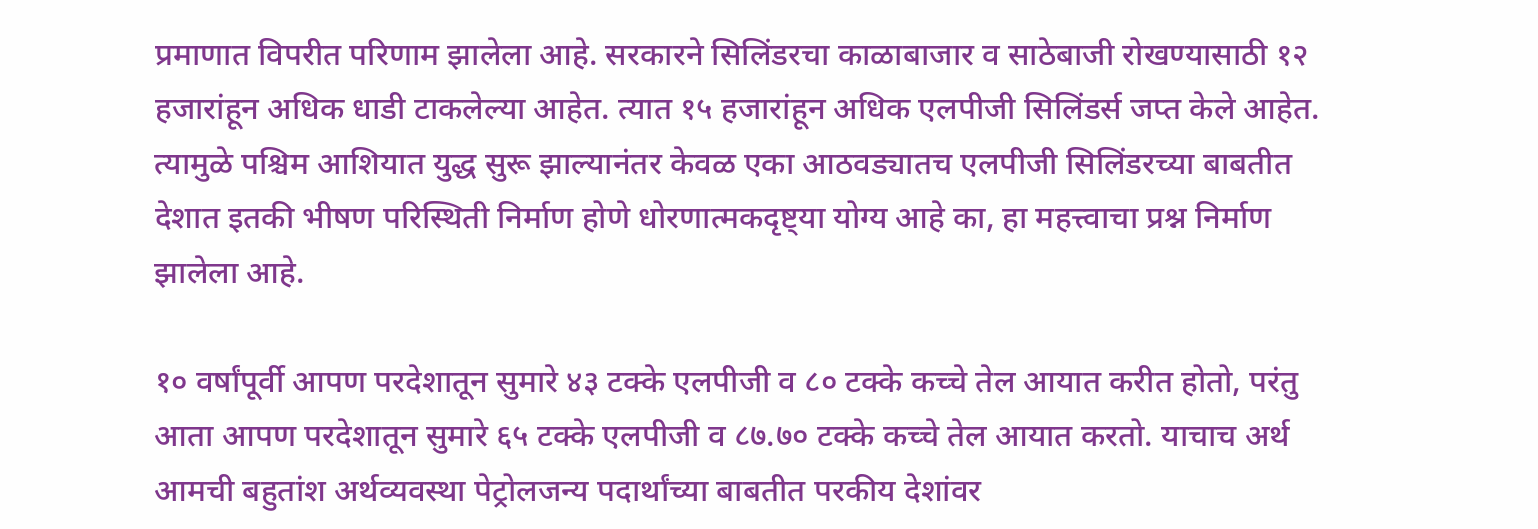प्रमाणात विपरीत परिणाम झालेला आहे. सरकारने सिलिंडरचा काळाबाजार व साठेबाजी रोखण्यासाठी १२ हजारांहून अधिक धाडी टाकलेल्या आहेत. त्यात १५ हजारांहून अधिक एलपीजी सिलिंडर्स जप्त केले आहेत. त्यामुळे पश्चिम आशियात युद्ध सुरू झाल्यानंतर केवळ एका आठवड्यातच एलपीजी सिलिंडरच्या बाबतीत देशात इतकी भीषण परिस्थिती निर्माण होणे धोरणात्मकदृष्ट्या योग्य आहे का, हा महत्त्वाचा प्रश्न निर्माण झालेला आहे.

१० वर्षांपूर्वी आपण परदेशातून सुमारे ४३ टक्के एलपीजी व ८० टक्के कच्चे तेल आयात करीत होतो, परंतु आता आपण परदेशातून सुमारे ६५ टक्के एलपीजी व ८७.७० टक्के कच्चे तेल आयात करतो. याचाच अर्थ आमची बहुतांश अर्थव्यवस्था पेट्रोलजन्य पदार्थांच्या बाबतीत परकीय देशांवर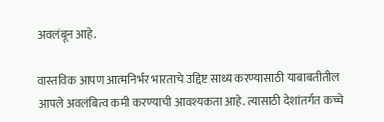अवलंबून आहे.

वास्तविक आपण आत्मनिर्भर भारताचे उद्दिष्ट साध्य करण्यासाठी याबाबतीतील आपले अवलंबित्व कमी करण्याची आवश्यकता आहे. त्यासाठी देशांतर्गत कच्चे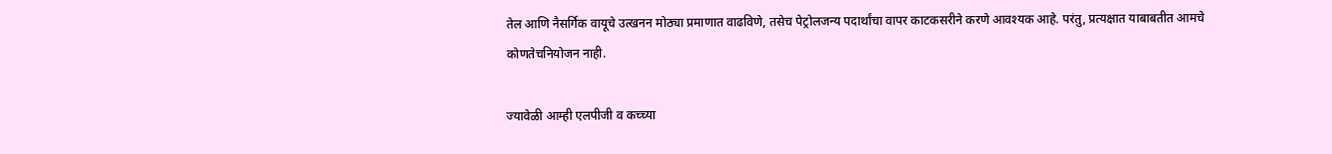तेल आणि नैसर्गिक वायूचे उत्खनन मोठ्या प्रमाणात वाढविणे, तसेच पेट्रोलजन्य पदार्थांचा वापर काटकसरीने करणे आवश्यक आहे. परंतु, प्रत्यक्षात याबाबतीत आमचे कोणतेचनियोजन नाही.

ज्यावेळी आम्ही एलपीजी व कच्च्या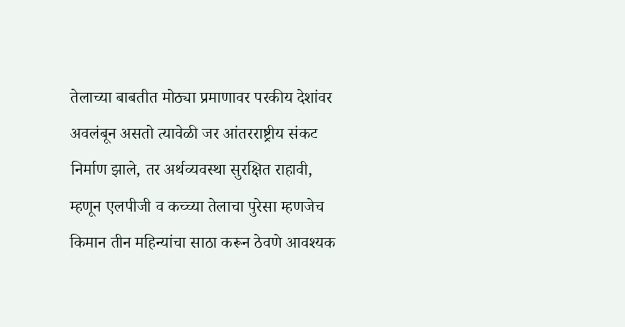तेलाच्या बाबतीत मोठ्या प्रमाणावर परकीय देशांवर अवलंबून असतो त्यावेळी जर आंतरराष्ट्रीय संकट निर्माण झाले, तर अर्थव्यवस्था सुरक्षित राहावी, म्हणून एलपीजी व कच्च्या तेलाचा पुरेसा म्हणजेच किमान तीन महिन्यांचा साठा करून ठेवणे आवश्यक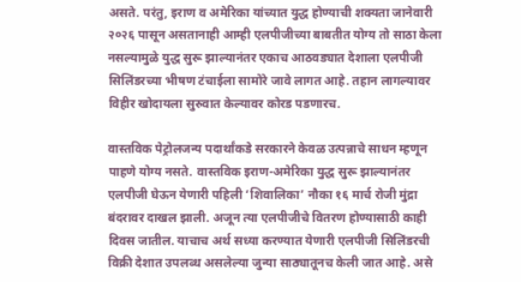असते. परंतु, इराण व अमेरिका यांच्यात युद्ध होण्याची शक्यता जानेवारी २०२६ पासून असतानाही आम्ही एलपीजीच्या बाबतीत योग्य तो साठा केला नसल्यामुळे युद्ध सुरू झाल्यानंतर एकाच आठवड्यात देशाला एलपीजी सिलिंडरच्या भीषण टंचाईला सामोरे जावे लागत आहे. तहान लागल्यावर विहीर खोदायला सुरुवात केल्यावर कोरड पडणारच.

वास्तविक पेट्रोलजन्य पदार्थांकडे सरकारने केवळ उत्पन्नाचे साधन म्हणून पाहणे योग्य नसते. वास्तविक इराण-अमेरिका युद्ध सुरू झाल्यानंतर एलपीजी घेऊन येणारी पहिली ‘शिवालिका’ नौका १६ मार्च रोजी मुंद्रा बंदरावर दाखल झाली. अजून त्या एलपीजीचे वितरण होण्यासाठी काही दिवस जातील. याचाच अर्थ सध्या करण्यात येणारी एलपीजी सिलिंडरची विक्री देशात उपलब्ध असलेल्या जुन्या साठ्यातूनच केली जात आहे. असे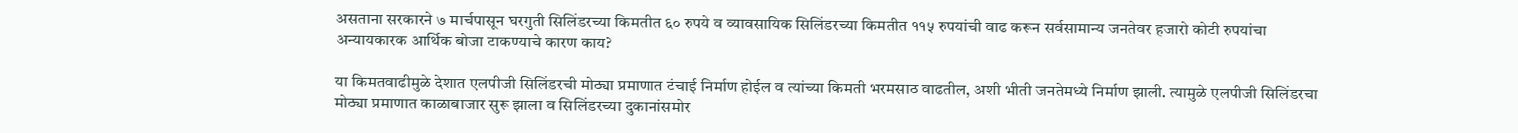असताना सरकारने ७ मार्चपासून घरगुती सिलिंडरच्या किमतीत ६० रुपये व व्यावसायिक सिलिंडरच्या किमतीत ११५ रुपयांची वाढ करून सर्वसामान्य जनतेवर हजारो कोटी रुपयांचा अन्यायकारक आर्थिक बोजा टाकण्याचे कारण काय?

या किमतवाढीमुळे देशात एलपीजी सिलिंडरची मोठ्या प्रमाणात टंचाई निर्माण होईल व त्यांच्या किमती भरमसाठ वाढतील, अशी भीती जनतेमध्ये निर्माण झाली. त्यामुळे एलपीजी सिलिंडरचा मोठ्या प्रमाणात काळाबाजार सुरू झाला व सिलिंडरच्या दुकानांसमोर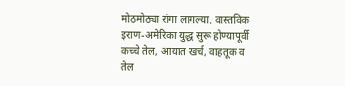मोठमोठ्या रांगा लागल्या. वास्तविक इराण-अमेरिका युद्ध सुरू होण्यापूर्वी कच्चे तेल, आयात खर्च, वाहतूक व तेल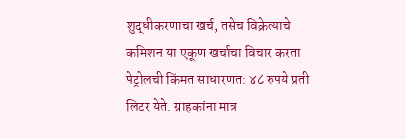शुद्धीकरणाचा खर्च, तसेच विक्रेत्याचे कमिशन या एकूण खर्चाचा विचार करता पेट्रोलची किंमत साधारणत: ४८ रुपये प्रती लिटर येते. ग्राहकांना मात्र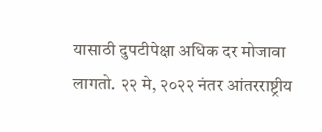यासाठी दुपटीपेक्षा अधिक दर मोजावा लागतो. २२ मे, २०२२ नंतर आंतरराष्ट्रीय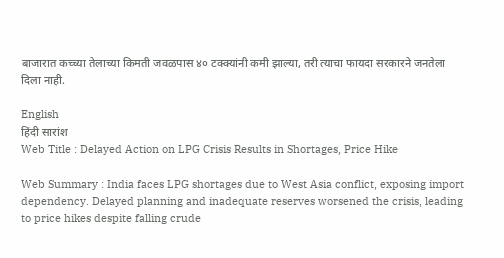बाजारात कच्च्या तेलाच्या किमती जवळपास ४० टक्क्यांनी कमी झाल्या, तरी त्याचा फायदा सरकारने जनतेला दिला नाही.

English
हिंदी सारांश
Web Title : Delayed Action on LPG Crisis Results in Shortages, Price Hike

Web Summary : India faces LPG shortages due to West Asia conflict, exposing import dependency. Delayed planning and inadequate reserves worsened the crisis, leading to price hikes despite falling crude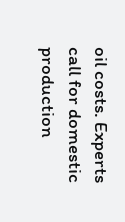oil costs. Experts call for domestic production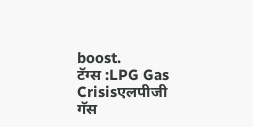boost.
टॅग्स :LPG Gas Crisisएलपीजी गॅस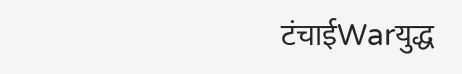टंचाईWarयुद्ध